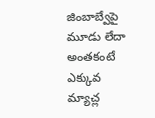జింబాబ్వేపై మూడు లేదా అంతకంటే ఎక్కువ మ్యాచ్ల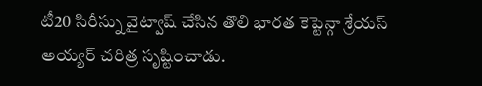టీ20 సిరీస్ను వైట్వాష్ చేసిన తొలి భారత కెప్టెన్గా శ్రేయస్ అయ్యర్ చరిత్ర సృష్టించాడు.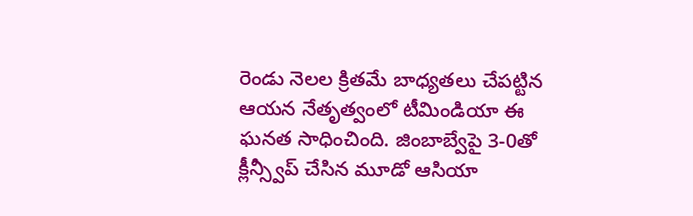రెండు నెలల క్రితమే బాధ్యతలు చేపట్టిన ఆయన నేతృత్వంలో టీమిండియా ఈ ఘనత సాధించింది. జింబాబ్వేపై 3-0తో క్లీన్స్వీప్ చేసిన మూడో ఆసియా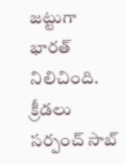జట్టుగా భారత్ నిలిచింది.
క్రీడలు
సర్పంచ్ సాబ్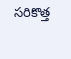సరికొత్త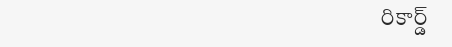రికార్డ్